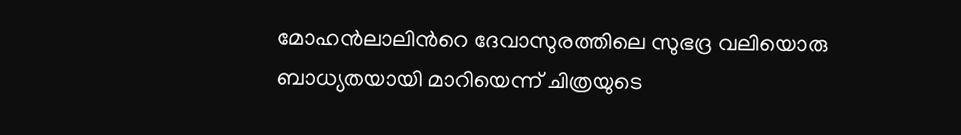മോഹന്‍ലാലിന്‍റെ ദേവാസുരത്തിലെ സുഭദ്ര വലിയൊരു ബാധ്യതയായി മാറിയെന്ന് ചിത്രയുടെ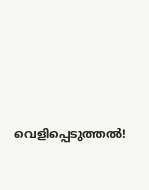വെളിപ്പെടുത്തല്‍!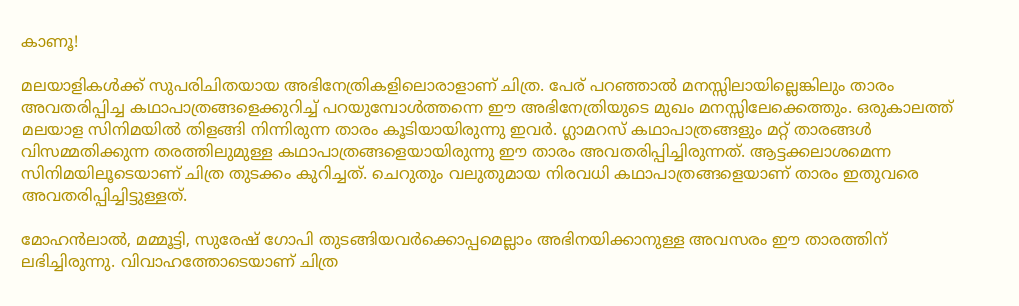കാണൂ!

മലയാളികള്‍ക്ക് സുപരിചിതയായ അഭിനേത്രികളിലൊരാളാണ് ചിത്ര. പേര് പറഞ്ഞാല്‍ മനസ്സിലായില്ലെങ്കിലും താരം അവതരിപ്പിച്ച കഥാപാത്രങ്ങളെക്കുറിച്ച് പറയുമ്പോള്‍ത്തന്നെ ഈ അഭിനേത്രിയുടെ മുഖം മനസ്സിലേക്കെത്തും. ഒരുകാലത്ത് മലയാള സിനിമയില്‍ തിളങ്ങി നിന്നിരുന്ന താരം കൂടിയായിരുന്നു ഇവര്‍. ഗ്ലാമറസ് കഥാപാത്രങ്ങളും മറ്റ് താരങ്ങള്‍ വിസമ്മതിക്കുന്ന തരത്തിലുമുള്ള കഥാപാത്രങ്ങളെയായിരുന്നു ഈ താരം അവതരിപ്പിച്ചിരുന്നത്. ആട്ടക്കലാശമെന്ന സിനിമയിലൂടെയാണ് ചിത്ര തുടക്കം കുറിച്ചത്. ചെറുതും വലുതുമായ നിരവധി കഥാപാത്രങ്ങളെയാണ് താരം ഇതുവരെ അവതരിപ്പിച്ചിട്ടുള്ളത്.

മോഹന്‍ലാല്‍, മമ്മൂട്ടി, സുരേഷ് ഗോപി തുടങ്ങിയവര്‍ക്കൊപ്പമെല്ലാം അഭിനയിക്കാനുള്ള അവസരം ഈ താരത്തിന് ലഭിച്ചിരുന്നു. വിവാഹത്തോടെയാണ് ചിത്ര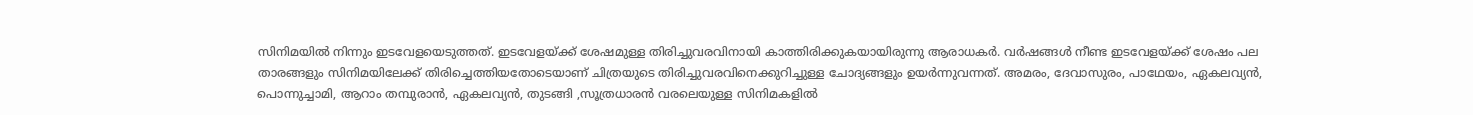സിനിമയില്‍ നിന്നും ഇടവേളയെടുത്തത്. ഇടവേളയ്ക്ക് ശേഷമുള്ള തിരിച്ചുവരവിനായി കാത്തിരിക്കുകയായിരുന്നു ആരാധകര്‍. വര്‍ഷങ്ങള്‍ നീണ്ട ഇടവേളയ്ക്ക് ശേഷം പല താരങ്ങളും സിനിമയിലേക്ക് തിരിച്ചെത്തിയതോടെയാണ് ചിത്രയുടെ തിരിച്ചുവരവിനെക്കുറിച്ചുള്ള ചോദ്യങ്ങളും ഉയര്‍ന്നുവന്നത്. അമരം, ദേവാസുരം, പാഥേയം, ഏകലവ്യന്‍, പൊന്നുച്ചാമി, ആറാം തമ്പുരാന്‍, ഏകലവ്യന്‍, തുടങ്ങി ,സൂത്രധാരന്‍ വരലെയുള്ള സിനിമകളില്‍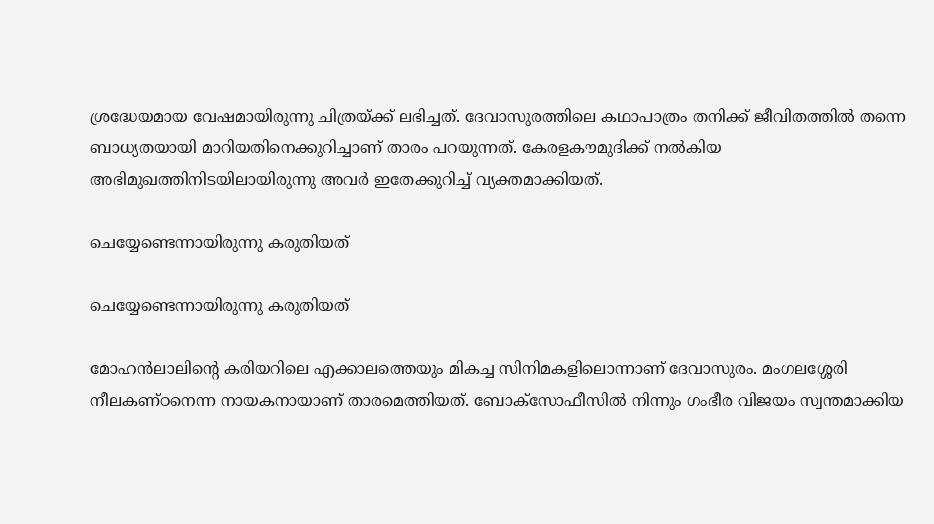ശ്രദ്ധേയമായ വേഷമായിരുന്നു ചിത്രയ്ക്ക് ലഭിച്ചത്. ദേവാസുരത്തിലെ കഥാപാത്രം തനിക്ക് ജീവിതത്തില്‍ തന്നെ ബാധ്യതയായി മാറിയതിനെക്കുറിച്ചാണ് താരം പറയുന്നത്. കേരളകൗമുദിക്ക് നല്‍കിയ അഭിമുഖത്തിനിടയിലായിരുന്നു അവര്‍ ഇതേക്കുറിച്ച് വ്യക്തമാക്കിയത്.

ചെയ്യേണ്ടെന്നായിരുന്നു കരുതിയത്

ചെയ്യേണ്ടെന്നായിരുന്നു കരുതിയത്

മോഹന്‍ലാലിന്റെ കരിയറിലെ എക്കാലത്തെയും മികച്ച സിനിമകളിലൊന്നാണ് ദേവാസുരം. മംഗലശ്ശേരി നീലകണ്ഠനെന്ന നായകനായാണ് താരമെത്തിയത്. ബോക്‌സോഫീസില്‍ നിന്നും ഗംഭീര വിജയം സ്വന്തമാക്കിയ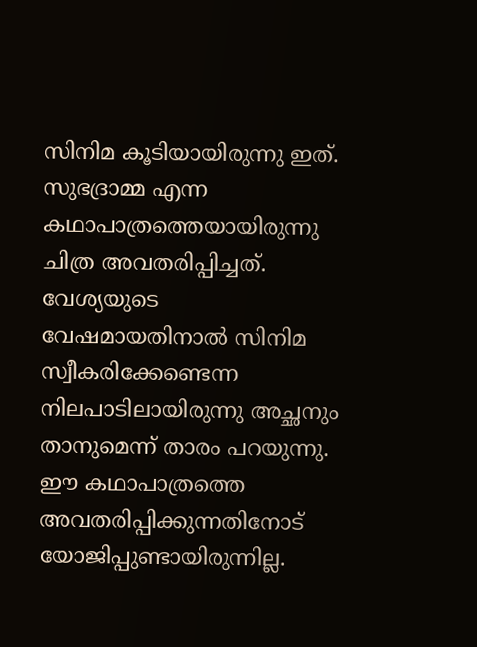സിനിമ കൂടിയായിരുന്നു ഇത്. സുഭദ്രാമ്മ എന്ന കഥാപാത്രത്തെയായിരുന്നു ചിത്ര അവതരിപ്പിച്ചത്. വേശ്യയുടെ വേഷമായതിനാല്‍ സിനിമ സ്വീകരിക്കേണ്ടെന്ന നിലപാടിലായിരുന്നു അച്ഛനും താനുമെന്ന് താരം പറയുന്നു. ഈ കഥാപാത്രത്തെ അവതരിപ്പിക്കുന്നതിനോട് യോജിപ്പുണ്ടായിരുന്നില്ല.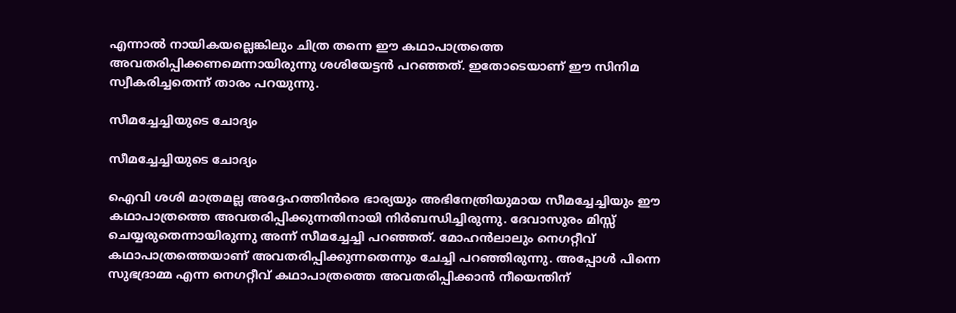എന്നാല്‍ നായികയല്ലെങ്കിലും ചിത്ര തന്നെ ഈ കഥാപാത്രത്തെ അവതരിപ്പിക്കണമെന്നായിരുന്നു ശശിയേട്ടന്‍ പറഞ്ഞത്. ഇതോടെയാണ് ഈ സിനിമ സ്വീകരിച്ചതെന്ന് താരം പറയുന്നു.

സീമച്ചേച്ചിയുടെ ചോദ്യം

സീമച്ചേച്ചിയുടെ ചോദ്യം

ഐവി ശശി മാത്രമല്ല അദ്ദേഹത്തിന്‍രെ ഭാര്യയും അഭിനേത്രിയുമായ സീമച്ചേച്ചിയും ഈ കഥാപാത്രത്തെ അവതരിപ്പിക്കുന്നതിനായി നിര്‍ബന്ധിച്ചിരുന്നു. ദേവാസുരം മിസ്സ് ചെയ്യരുതെന്നായിരുന്നു അന്ന് സീമച്ചേച്ചി പറഞ്ഞത്. മോഹന്‍ലാലും നെഗറ്റീവ് കഥാപാത്രത്തെയാണ് അവതരിപ്പിക്കുന്നതെന്നും ചേച്ചി പറഞ്ഞിരുന്നു. അപ്പോള്‍ പിന്നെ സുഭദ്രാമ്മ എന്ന നെഗറ്റീവ് കഥാപാത്രത്തെ അവതരിപ്പിക്കാന്‍ നീയെന്തിന്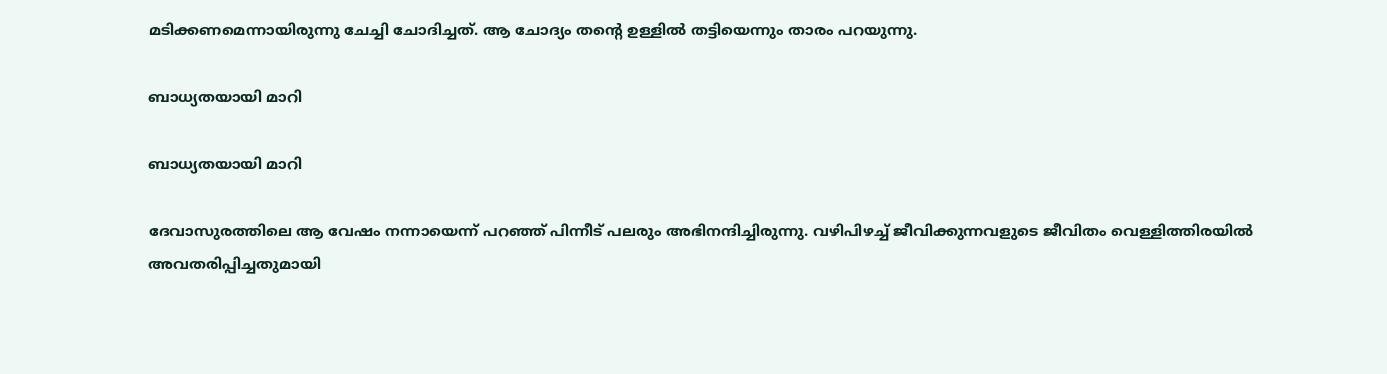മടിക്കണമെന്നായിരുന്നു ചേച്ചി ചോദിച്ചത്. ആ ചോദ്യം തന്റെ ഉള്ളില്‍ തട്ടിയെന്നും താരം പറയുന്നു.

ബാധ്യതയായി മാറി

ബാധ്യതയായി മാറി

ദേവാസുരത്തിലെ ആ വേഷം നന്നായെന്ന് പറഞ്ഞ് പിന്നീട് പലരും അഭിനന്ദിച്ചിരുന്നു. വഴിപിഴച്ച് ജീവിക്കുന്നവളുടെ ജീവിതം വെള്ളിത്തിരയില്‍ അവതരിപ്പിച്ചതുമായി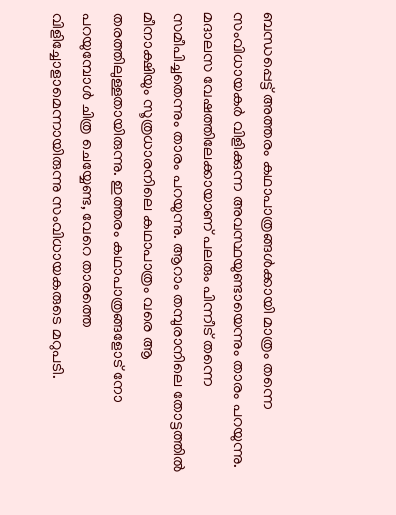ബന്ധപ്പെട്ട് അത്തരം കഥാപാത്രങ്ങള്‍ക്കായി മാത്രം തന്നെ സംവിധായകര്‍ വിളിക്കുന്ന അവസ്ഥയുണ്ടായെന്നും താരം പറയുന്നു. മദാലസ വേഷത്തിലേക്കായാണ് പലരും പിന്നീട് തന്നെ സമീപിച്ചതെന്നും താരം പറയുന്നു. ആറാം തമ്പുരാനിലെ തോട്ടത്തില്‍ മീനാക്ഷിയും സൂത്രധാരനിലെ കഥാപാത്രം വരെ ആ തരത്തിലുള്ളതായിരുന്നു. ഇത്തരം കഥാപാത്രങ്ങളോട് നോ പറയുമ്പോള്‍ ചിത്ര ചെയ്യേണ്ട, വേറെ താരത്തെ വിളിച്ചോളാമെന്നായിരുന്നു സംവിധായകരുടെ മറുപടി.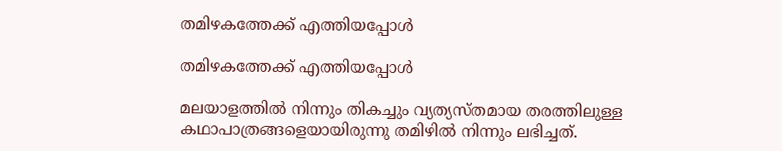തമിഴകത്തേക്ക് എത്തിയപ്പോള്‍

തമിഴകത്തേക്ക് എത്തിയപ്പോള്‍

മലയാളത്തില്‍ നിന്നും തികച്ചും വ്യത്യസ്തമായ തരത്തിലുള്ള കഥാപാത്രങ്ങളെയായിരുന്നു തമിഴില്‍ നിന്നും ലഭിച്ചത്.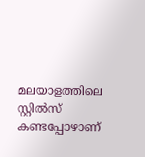മലയാളത്തിലെ സ്റ്റില്‍സ് കണ്ടപ്പോഴാണ്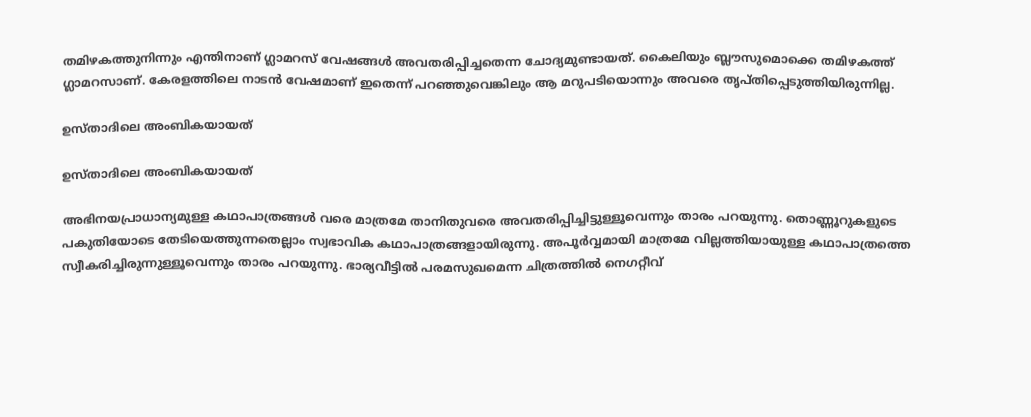തമിഴകത്തുനിന്നും എന്തിനാണ് ഗ്ലാമറസ് വേഷങ്ങള്‍ അവതരിപ്പിച്ചതെന്ന ചോദ്യമുണ്ടായത്. കൈലിയും ബ്ലൗസുമൊക്കെ തമിഴകത്ത് ഗ്ലാമറസാണ്. കേരളത്തിലെ നാടന്‍ വേഷമാണ് ഇതെന്ന് പറഞ്ഞുവെങ്കിലും ആ മറുപടിയൊന്നും അവരെ തൃപ്തിപ്പെടുത്തിയിരുന്നില്ല.

ഉസ്താദിലെ അംബികയായത്

ഉസ്താദിലെ അംബികയായത്

അഭിനയപ്രാധാന്യമുള്ള കഥാപാത്രങ്ങള്‍ വരെ മാത്രമേ താനിതുവരെ അവതരിപ്പിച്ചിട്ടുള്ളൂവെന്നും താരം പറയുന്നു. തൊണ്ണൂറുകളുടെ പകുതിയോടെ തേടിയെത്തുന്നതെല്ലാം സ്വഭാവിക കഥാപാത്രങ്ങളായിരുന്നു. അപൂര്‍വ്വമായി മാത്രമേ വില്ലത്തിയായുള്ള കഥാപാത്രത്തെ സ്വീകരിച്ചിരുന്നുള്ളൂവെന്നും താരം പറയുന്നു. ഭാര്യവീട്ടില്‍ പരമസുഖമെന്ന ചിത്രത്തില്‍ നെഗറ്റീവ്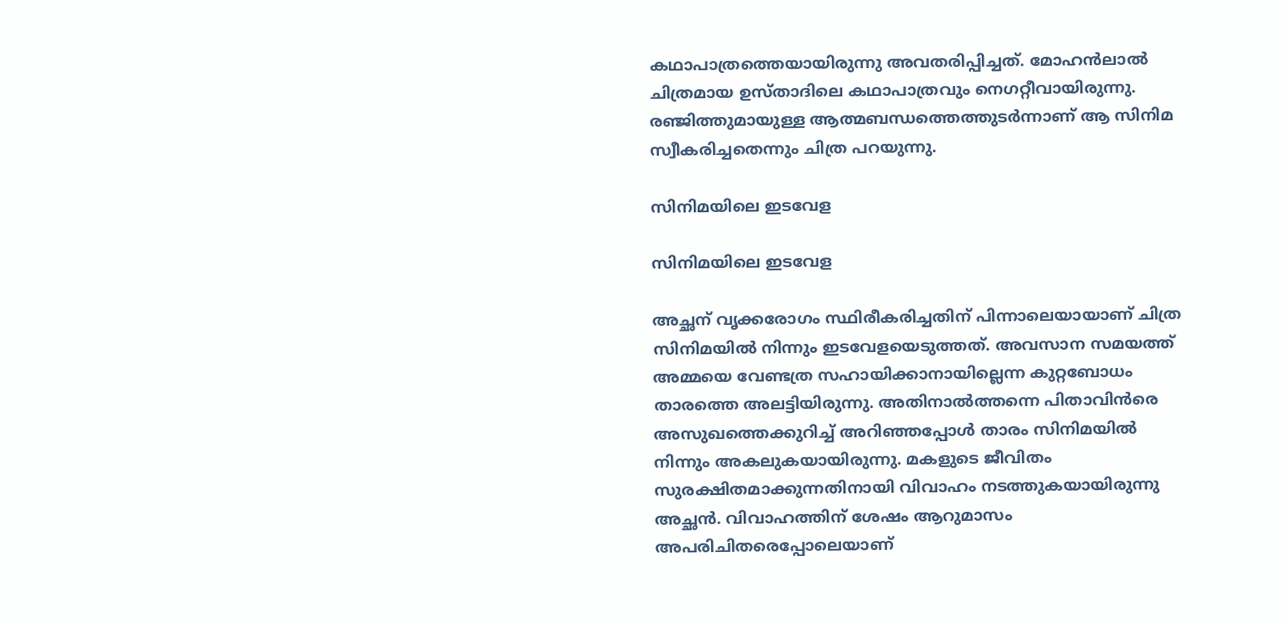കഥാപാത്രത്തെയായിരുന്നു അവതരിപ്പിച്ചത്. മോഹന്‍ലാല്‍ ചിത്രമായ ഉസ്താദിലെ കഥാപാത്രവും നെഗറ്റീവായിരുന്നു. രഞ്ജിത്തുമായുള്ള ആത്മബന്ധത്തെത്തുടര്‍ന്നാണ് ആ സിനിമ സ്വീകരിച്ചതെന്നും ചിത്ര പറയുന്നു.

സിനിമയിലെ ഇടവേള

സിനിമയിലെ ഇടവേള

അച്ഛന് വൃക്കരോഗം സ്ഥിരീകരിച്ചതിന് പിന്നാലെയായാണ് ചിത്ര സിനിമയില്‍ നിന്നും ഇടവേളയെടുത്തത്. അവസാന സമയത്ത് അമ്മയെ വേണ്ടത്ര സഹായിക്കാനായില്ലെന്ന കുറ്റബോധം താരത്തെ അലട്ടിയിരുന്നു. അതിനാല്‍ത്തന്നെ പിതാവിന്‍രെ അസുഖത്തെക്കുറിച്ച് അറിഞ്ഞപ്പോള്‍ താരം സിനിമയില്‍ നിന്നും അകലുകയായിരുന്നു. മകളുടെ ജീവിതം സുരക്ഷിതമാക്കുന്നതിനായി വിവാഹം നടത്തുകയായിരുന്നു അച്ഛന്‍. വിവാഹത്തിന് ശേഷം ആറുമാസം അപരിചിതരെപ്പോലെയാണ്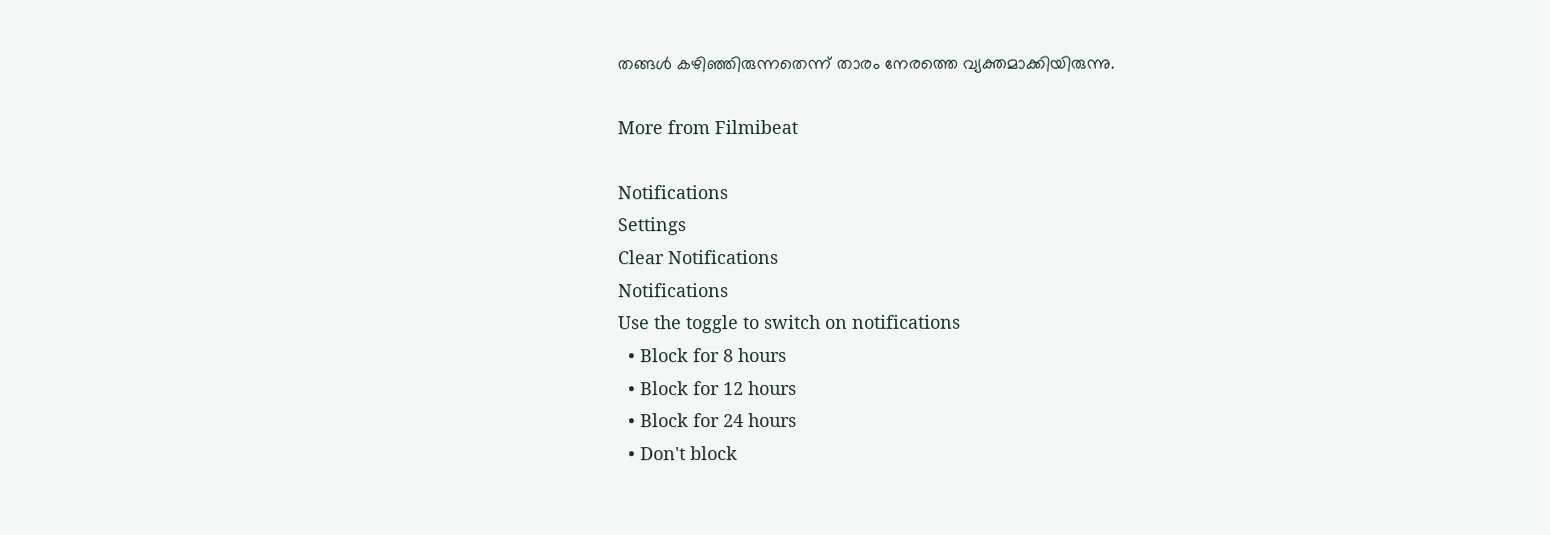തങ്ങള്‍ കഴിഞ്ഞിരുന്നതെന്ന് താരം നേരത്തെ വ്യക്തമാക്കിയിരുന്നു.

More from Filmibeat

Notifications
Settings
Clear Notifications
Notifications
Use the toggle to switch on notifications
  • Block for 8 hours
  • Block for 12 hours
  • Block for 24 hours
  • Don't block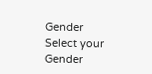Gender
Select your Gender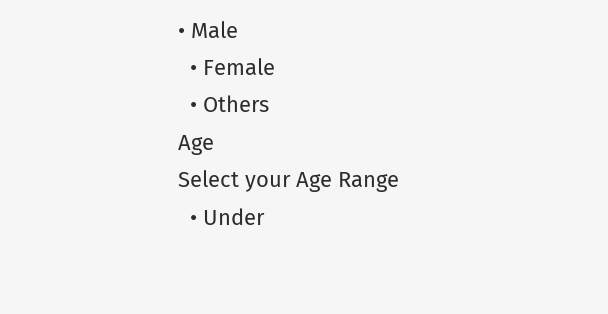• Male
  • Female
  • Others
Age
Select your Age Range
  • Under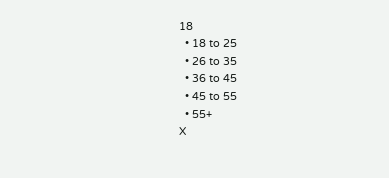18
  • 18 to 25
  • 26 to 35
  • 36 to 45
  • 45 to 55
  • 55+
X